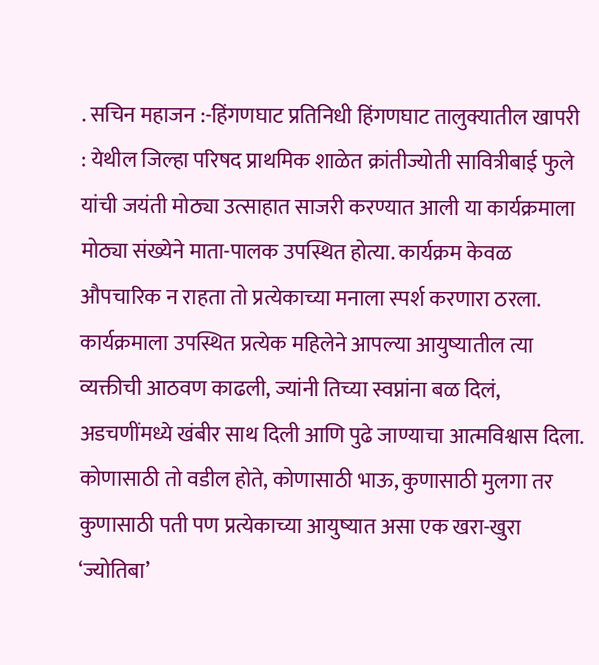. सचिन महाजन :-हिंगणघाट प्रतिनिधी हिंगणघाट तालुक्यातील खापरी : येथील जिल्हा परिषद प्राथमिक शाळेत क्रांतीज्योती सावित्रीबाई फुले यांची जयंती मोठ्या उत्साहात साजरी करण्यात आली या कार्यक्रमाला मोठ्या संख्येने माता-पालक उपस्थित होत्या. कार्यक्रम केवळ औपचारिक न राहता तो प्रत्येकाच्या मनाला स्पर्श करणारा ठरला.
कार्यक्रमाला उपस्थित प्रत्येक महिलेने आपल्या आयुष्यातील त्या व्यक्तीची आठवण काढली, ज्यांनी तिच्या स्वप्नांना बळ दिलं, अडचणींमध्ये खंबीर साथ दिली आणि पुढे जाण्याचा आत्मविश्वास दिला. कोणासाठी तो वडील होते, कोणासाठी भाऊ, कुणासाठी मुलगा तर कुणासाठी पती पण प्रत्येकाच्या आयुष्यात असा एक खरा-खुरा ‘ज्योतिबा’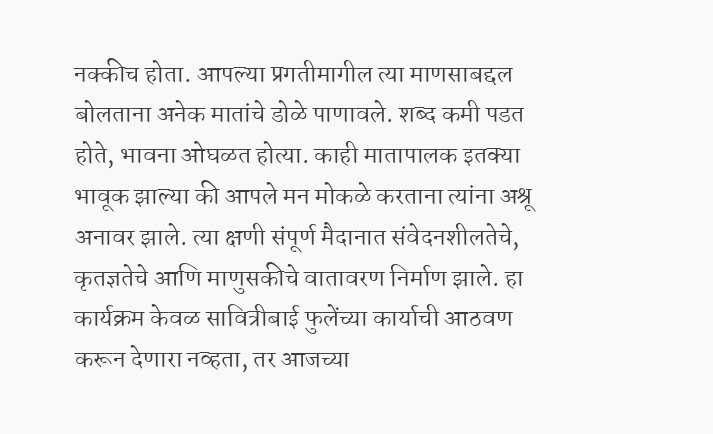नक्कीच होता. आपल्या प्रगतीमागील त्या माणसाबद्दल बोलताना अनेक मातांचे डोळे पाणावले. शब्द कमी पडत होते, भावना ओघळत होत्या. काही मातापालक इतक्या भावूक झाल्या की आपले मन मोकळे करताना त्यांना अश्रू अनावर झाले. त्या क्षणी संपूर्ण मैदानात संवेदनशीलतेचे, कृतज्ञतेचे आणि माणुसकीचे वातावरण निर्माण झाले. हा कार्यक्रम केवळ सावित्रीबाई फुलेंच्या कार्याची आठवण करून देणारा नव्हता, तर आजच्या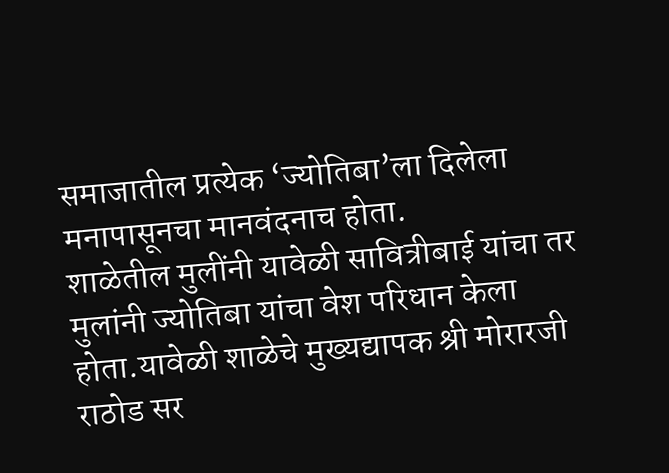समाजातील प्रत्येक ‘ज्योतिबा’ला दिलेला मनापासूनचा मानवंदनाच होता.
शाळेतील मुलींनी यावेळी सावित्रीबाई यांचा तर मुलांनी ज्योतिबा यांचा वेश परिधान केला होता.यावेळी शाळेचे मुख्यद्यापक श्री मोरारजी राठोड सर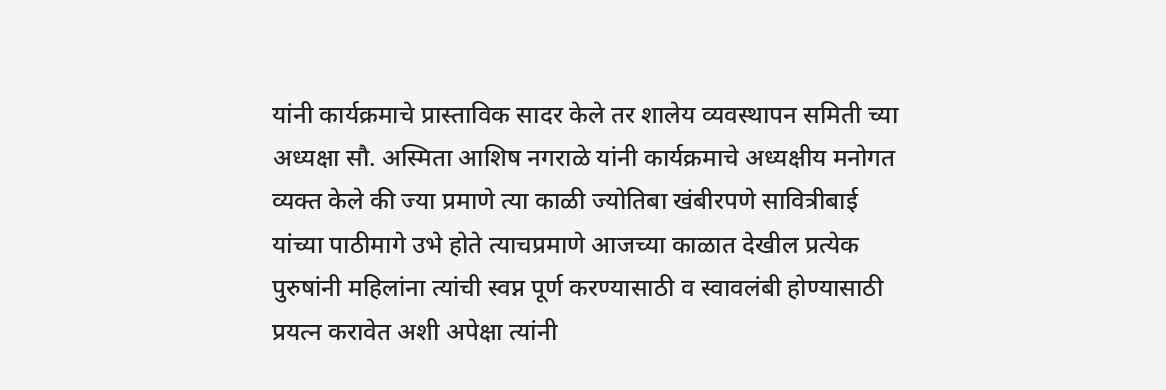यांनी कार्यक्रमाचे प्रास्ताविक सादर केले तर शालेय व्यवस्थापन समिती च्या अध्यक्षा सौ. अस्मिता आशिष नगराळे यांनी कार्यक्रमाचे अध्यक्षीय मनोगत व्यक्त केले की ज्या प्रमाणे त्या काळी ज्योतिबा खंबीरपणे सावित्रीबाई यांच्या पाठीमागे उभे होते त्याचप्रमाणे आजच्या काळात देखील प्रत्येक पुरुषांनी महिलांना त्यांची स्वप्न पूर्ण करण्यासाठी व स्वावलंबी होण्यासाठी प्रयत्न करावेत अशी अपेक्षा त्यांनी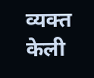व्यक्त केली